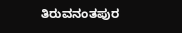ತಿರುವನಂತಪುರ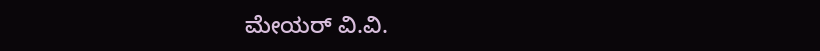ಮೇಯರ್ ವಿ.ವಿ.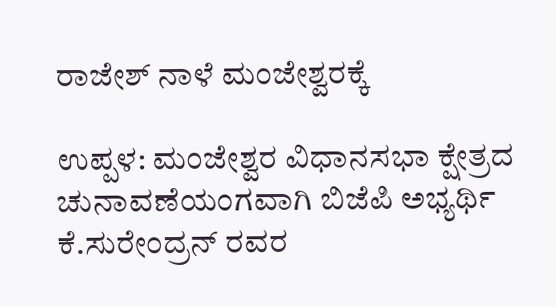ರಾಜೇಶ್ ನಾಳೆ ಮಂಜೇಶ್ವರಕ್ಕೆ

ಉಪ್ಪಳ: ಮಂಜೇಶ್ವರ ವಿಧಾನಸಭಾ ಕ್ಷೇತ್ರದ ಚುನಾವಣೆಯಂಗವಾಗಿ ಬಿಜೆಪಿ ಅಭ್ಯರ್ಥಿ ಕೆ.ಸುರೇಂದ್ರನ್ ರವರ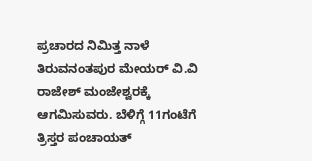ಪ್ರಚಾರದ ನಿಮಿತ್ತ ನಾಳೆ ತಿರುವನಂತಪುರ ಮೇಯರ್ ವಿ.ವಿ ರಾಜೇಶ್ ಮಂಜೇಶ್ವರಕ್ಕೆ ಆಗಮಿಸುವರು. ಬೆಳಿಗ್ಗೆ 11ಗಂಟೆಗೆ ತ್ರಿಸ್ತರ ಪಂಚಾಯತ್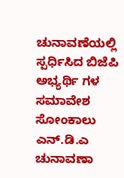ಚುನಾವಣೆಯಲ್ಲಿ ಸ್ಪರ್ಧಿಸಿದ ಬಿಜೆಪಿ ಅಭ್ಯರ್ಥಿ ಗಳ ಸಮಾವೇಶ ಸೋಂಕಾಲು ಎನ್.ಡಿ.ಎ ಚುನಾವಣಾ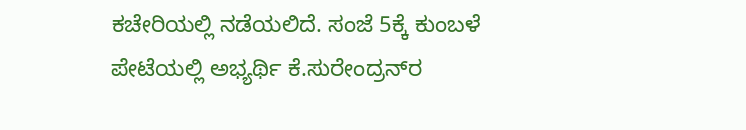ಕಚೇರಿಯಲ್ಲಿ ನಡೆಯಲಿದೆ. ಸಂಜೆ 5ಕ್ಕೆ ಕುಂಬಳೆ ಪೇಟೆಯಲ್ಲಿ ಅಭ್ಯರ್ಥಿ ಕೆ.ಸುರೇಂದ್ರನ್‌ರ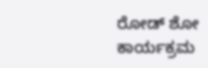ರೋಡ್ ಶೋ ಕಾರ್ಯಕ್ರಮ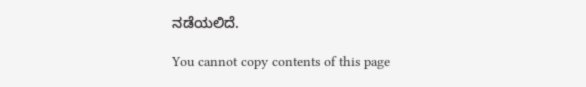ನಡೆಯಲಿದೆ.

You cannot copy contents of this page